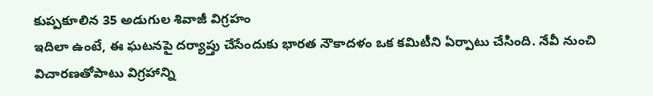కుప్పకూలిన 35 అడుగుల శివాజీ విగ్రహం
ఇదిలా ఉంటే, ఈ ఘటనపై దర్యాప్తు చేసేందుకు భారత నౌకాదళం ఒక కమిటీని ఏర్పాటు చేసింది. నేవీ నుంచి విచారణతోపాటు విగ్రహాన్ని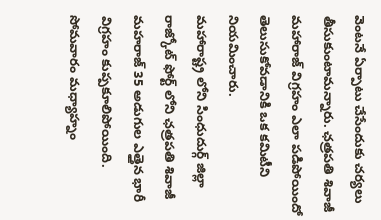వెంటనే ఏర్పాటు చేసేందుకు చర్యలు తీసుకుంటామన్నారు. ఛత్రపతి శివాజీ మహారాజ్ విగ్రహం ఎలా పడిపోయిందో తెలుసుకోవడానికి ఒక కమిటీని నియమించారు.
మహారాష్ట్ర లోని సింధుదుర్గ్ జిల్లా రాజ్కోట్ ఫోర్ట్ లోని ఛత్రపతి శివాజీ మహరాజ్ 35 అడుగుల ఎత్తైన భారీ విగ్రహం కుప్పకూలిపోయింది. సోమవారం మధ్యాహ్నం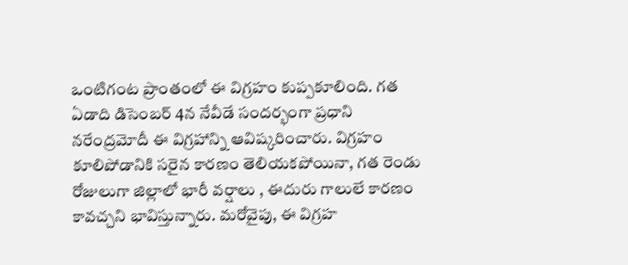ఒంటిగంట ప్రాంతంలో ఈ విగ్రహం కుప్పకూలింది. గత ఏడాది డిసెంబర్ 4న నేవీడే సందర్భంగా ప్రధాని నరేంద్రమోదీ ఈ విగ్రహాన్ని ఆవిష్కరించారు. విగ్రహం కూలిపోడానికి సరైన కారణం తెలియకపోయినా, గత రెండు రోజులుగా జిల్లాలో భారీ వర్షాలు , ఈదురు గాలులే కారణం కావచ్చని భావిస్తున్నారు. మరోవైపు, ఈ విగ్రహ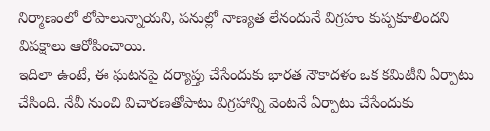నిర్మాణంలో లోపాలున్నాయని, పనుల్లో నాణ్యత లేనందునే విగ్రహం కుప్పకూలిందని విపక్షాలు ఆరోపించాయి.
ఇదిలా ఉంటే, ఈ ఘటనపై దర్యాప్తు చేసేందుకు భారత నౌకాదళం ఒక కమిటీని ఏర్పాటు చేసింది. నేవీ నుంచి విచారణతోపాటు విగ్రహాన్ని వెంటనే ఏర్పాటు చేసేందుకు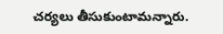చర్యలు తీసుకుంటామన్నారు.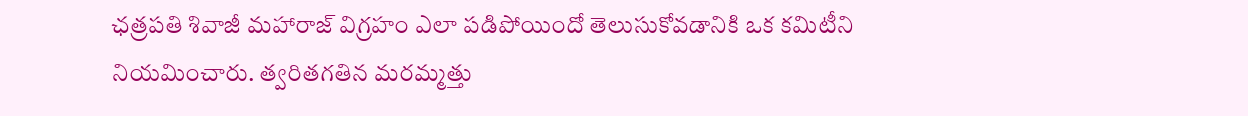ఛత్రపతి శివాజీ మహారాజ్ విగ్రహం ఎలా పడిపోయిందో తెలుసుకోవడానికి ఒక కమిటీని నియమించారు. త్వరితగతిన మరమ్మత్తు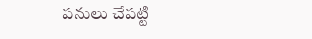పనులు చేపట్టి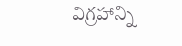విగ్రహాన్ని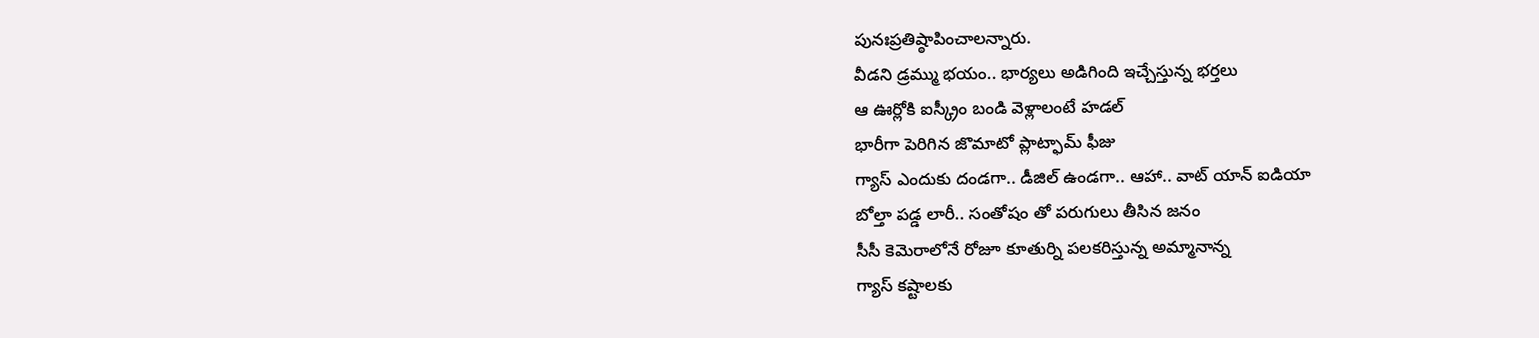పునఃప్రతిష్ఠాపించాలన్నారు.
వీడని డ్రమ్ము భయం.. భార్యలు అడిగింది ఇచ్చేస్తున్న భర్తలు
ఆ ఊర్లోకి ఐస్క్రీం బండి వెళ్లాలంటే హడల్
భారీగా పెరిగిన జొమాటో ప్లాట్ఫామ్ ఫీజు
గ్యాస్ ఎందుకు దండగా.. డీజిల్ ఉండగా.. ఆహా.. వాట్ యాన్ ఐడియా
బోల్తా పడ్డ లారీ.. సంతోషం తో పరుగులు తీసిన జనం
సీసీ కెమెరాలోనే రోజూ కూతుర్ని పలకరిస్తున్న అమ్మానాన్న
గ్యాస్ కష్టాలకు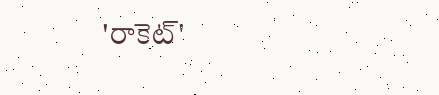'రాకెట్'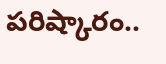పరిష్కారం..